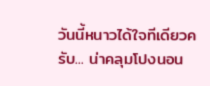วันนี้หนาวได้ใจทีเดียวครับ... น่าคลุมโปงนอน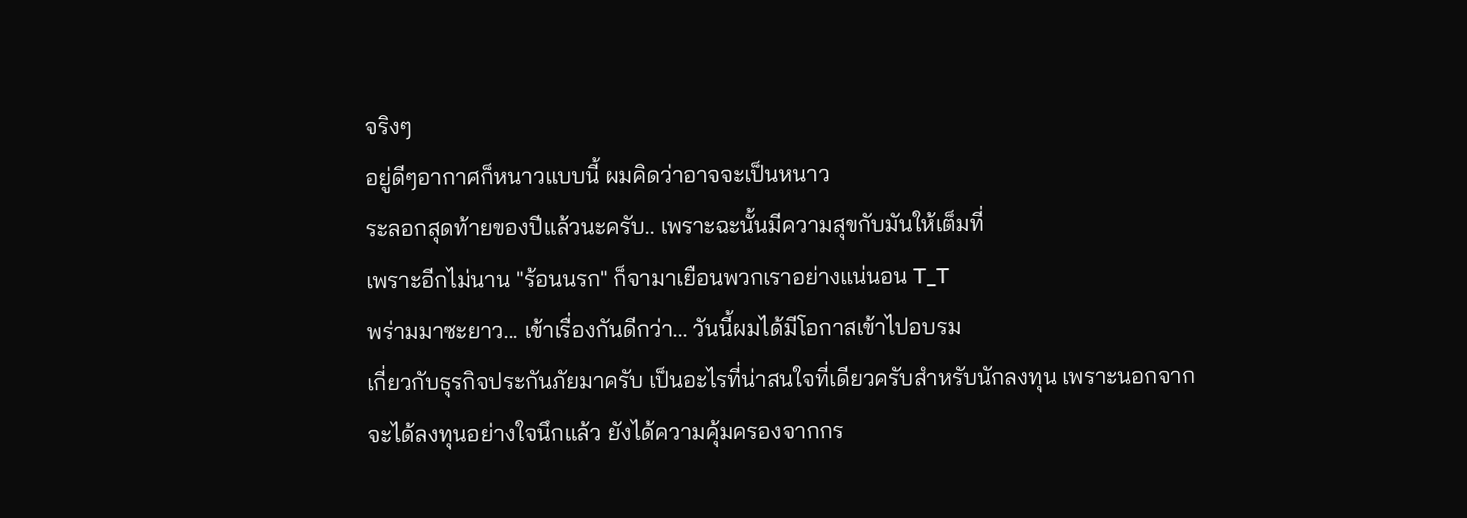จริงๆ
อยู่ดีๆอากาศก็หนาวแบบนี้ ผมคิดว่าอาจจะเป็นหนาว
ระลอกสุดท้ายของปีแล้วนะครับ.. เพราะฉะนั้นมีความสุขกับมันให้เต็มที่
เพราะอีกไม่นาน "ร้อนนรก" ก็จามาเยือนพวกเราอย่างแน่นอน T_T
พร่ามมาซะยาว... เข้าเรื่องกันดีกว่า... วันนี้ผมได้มีโอกาสเข้าไปอบรม
เกี่ยวกับธุรกิจประกันภัยมาครับ เป็นอะไรที่น่าสนใจที่เดียวครับสำหรับนักลงทุน เพราะนอกจาก
จะได้ลงทุนอย่างใจนึกแล้ว ยังได้ความคุ้มครองจากกร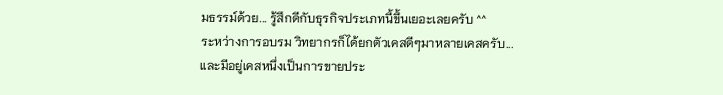มธรรม์ด้วย... รู้สึกดีกับธุรกิจประเภทนี้ขึ้นเยอะเลยครับ ^^
ระหว่างการอบรม วิทยากรก็ได้ยกตัวเคสดีๆมาหลายเคสครับ... และมีอยู่เคสหนึ่งเป็นการขายประ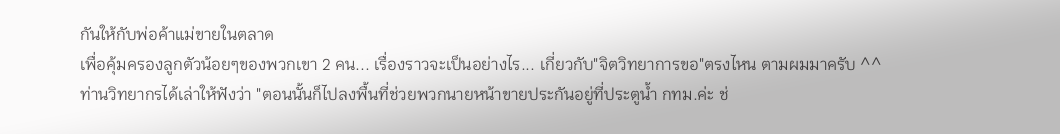กันให้กับพ่อค้าแม่ขายในตลาด
เพื่อคุ้มครองลูกตัวน้อยๆของพวกเขา 2 คน... เรื่องราวจะเป็นอย่างไร... เกี่ยวกับ"จิตวิทยาการขอ"ตรงไหน ตามผมมาครับ ^^
ท่านวิทยากรได้เล่าให้ฟังว่า "ตอนนั้นก็ไปลงพื้นที่ช่วยพวกนายหน้าขายประกันอยู่ที่ประตูน้ำ กทม.ค่ะ ช่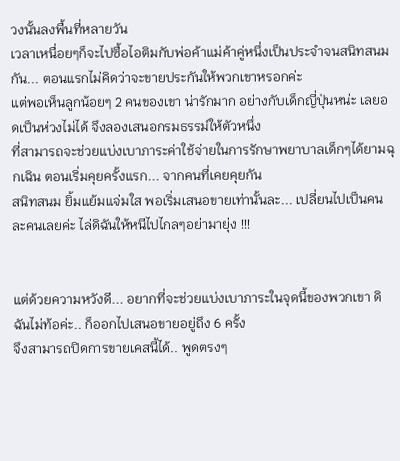วงนั้นลงพื้นที่หลายวัน
เวลาเหนื่อยๆก็จะไปซื้อไอติมกับพ่อค้าแม่ค้าคู่หนึ่งเป็นประจำจนสนิทสนมกัน... ตอนแรกไม่คิดว่าจะขายประกันให้พวกเขาหรอกค่ะ
แต่พอเห็นลูกน้อยๆ 2 คนของเขา น่ารักมาก อย่างกับเด็กญี่ปุ่นหน่ะ เลยอดเป็นห่วงไม่ได้ จึงลองเสนอกรมธรรม์ให้ตัวหนึ่ง
ที่สามารถจะช่วยแบ่งเบาภาระค่าใช้จ่ายในการรักษาพยาบาลเด็กๆได้ยามฉุกเฉิน ตอนเริ่มคุยครั้งแรก... จากคนที่เคยคุยกัน
สนิทสนม ยิ้มแย้มแจ่มใส พอเริ่มเสนอขายเท่านั้นละ... เปลี่ยนไปเป็นคนละคนเลยค่ะ ไล่ดิฉันให้หนีไปไกลๆอย่ามายุ่ง !!!


แต่ด้วยความหวังดี... อยากที่จะช่วยแบ่งเบาภาระในจุดนี้ของพวกเขา ดิฉันไม่ท้อค่ะ.. ก็ออกไปเสนอขายอยู่ถึง 6 ครั้ง
จึงสามารถปิดการขายเคสนี้ได้.. พูดตรงๆ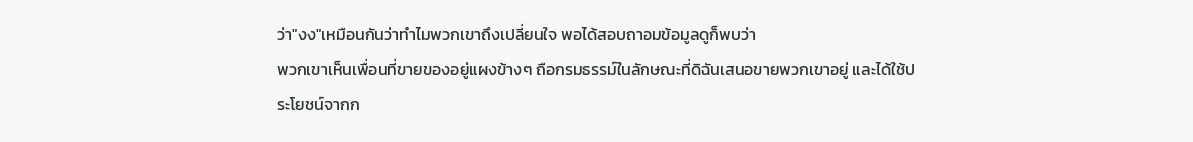ว่า"งง"เหมือนกันว่าทำไมพวกเขาถึงเปลี่ยนใจ พอได้สอบถาอมข้อมูลดูก็พบว่า
พวกเขาเห็นเพื่อนที่ขายของอยู่แผงข้างๆ ถือกรมธรรม์ในลักษณะที่ดิฉันเสนอขายพวกเขาอยู่ และได้ใช้ประโยชน์จากก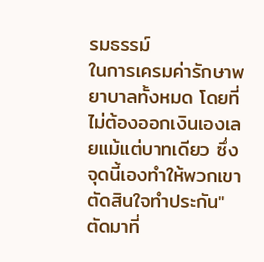รมธรรม์
ในการเครมค่ารักษาพยาบาลทั้งหมด โดยที่ไม่ต้องออกเงินเองเลยแม้แต่บาทเดียว ซึ่งจุดนี้เองทำให้พวกเขาตัดสินใจทำประกัน"
ตัดมาที่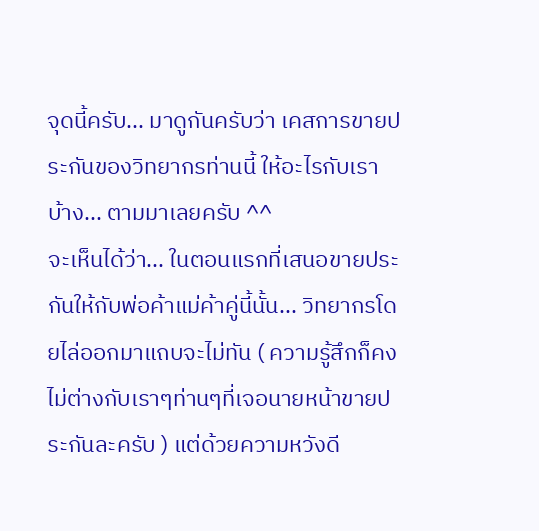จุดนี้ครับ... มาดูกันครับว่า เคสการขายประกันของวิทยากรท่านนี้ ให้อะไรกับเราบ้าง... ตามมาเลยครับ ^^
จะเห็นได้ว่า... ในตอนแรกที่เสนอขายประกันให้กับพ่อค้าแม่ค้าคู่นี้นั้น... วิทยากรโดยไล่ออกมาแถบจะไม่ทัน ( ความรู้สึกก็คง
ไม่ต่างกับเราๆท่านๆที่เจอนายหน้าขายประกันละครับ ) แต่ด้วยความหวังดี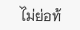ไม่ย่อท้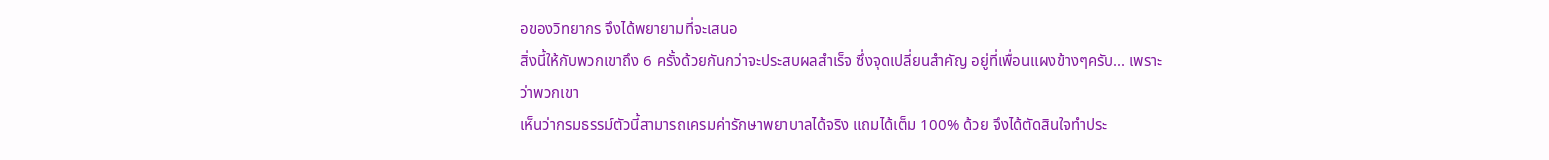อของวิทยากร จึงได้พยายามที่จะเสนอ
สิ่งนี้ให้กับพวกเขาถึง 6 ครั้งด้วยกันกว่าจะประสบผลสำเร็จ ซึ่งจุดเปลี่ยนสำคัญ อยู่ที่เพื่อนแผงข้างๆครับ... เพราะว่าพวกเขา
เห็นว่ากรมธรรม์ตัวนี้สามารถเครมค่ารักษาพยาบาลได้จริง แถมได้เต็ม 100% ด้วย จึงได้ตัดสินใจทำประ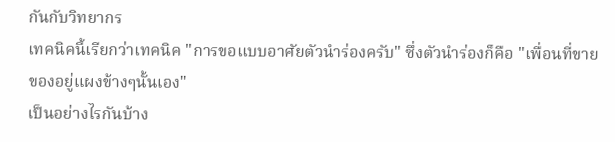กันกับวิทยากร
เทคนิคนี้เรียกว่าเทคนิค "การขอแบบอาศัยตัวนำร่องครับ" ซึ่งตัวนำร่องก็คือ "เพื่อนที่ขายของอยู่แผงข้างๆนั้นเอง"
เป็นอย่างไรกันบ้าง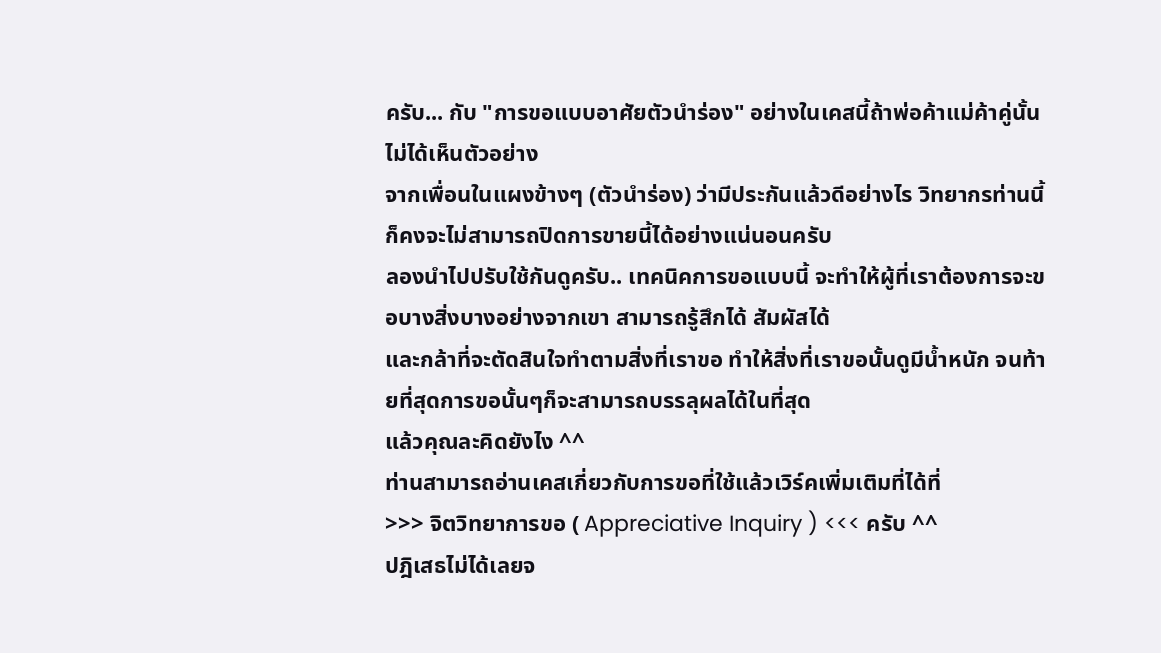ครับ... กับ "การขอแบบอาศัยตัวนำร่อง" อย่างในเคสนี้ถ้าพ่อค้าแม่ค้าคู่นั้น ไม่ได้เห็นตัวอย่าง
จากเพื่อนในแผงข้างๆ (ตัวนำร่อง) ว่ามีประกันแล้วดีอย่างไร วิทยากรท่านนี้ก็คงจะไม่สามารถปิดการขายนี้ได้อย่างแน่นอนครับ
ลองนำไปปรับใช้กันดูครับ.. เทคนิคการขอแบบนี้ จะทำให้ผู้ที่เราต้องการจะขอบางสิ่งบางอย่างจากเขา สามารถรู้สึกได้ สัมผัสได้
และกล้าที่จะตัดสินใจทำตามสิ่งที่เราขอ ทำให้สิ่งที่เราขอนั้นดูมีน้ำหนัก จนท้ายที่สุดการขอนั้นๆก็จะสามารถบรรลุผลได้ในที่สุด
แล้วคุณละคิดยังไง ^^
ท่านสามารถอ่านเคสเกี่ยวกับการขอที่ใช้แล้วเวิร์คเพิ่มเติมที่ได้ที่
>>> จิตวิทยาการขอ ( Appreciative Inquiry ) <<< ครับ ^^
ปฎิเสธไม่ได้เลยจ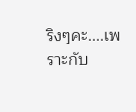ริงๆคะ....เพราะกับ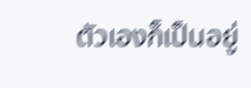ตัวเองก็เป็นอยู่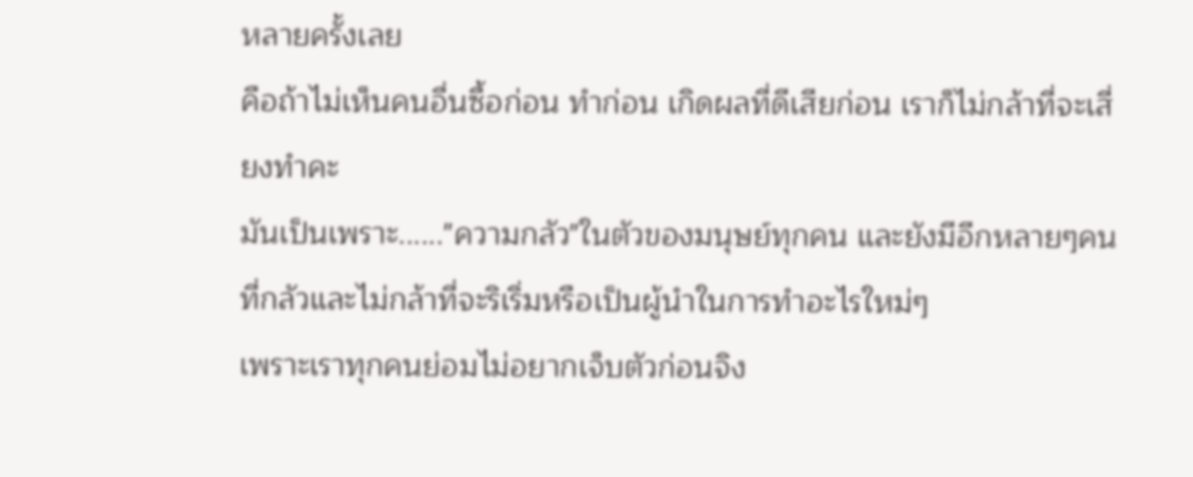หลายครั้งเลย
คือถ้าไม่เห็นคนอื่นซื้อก่อน ทำก่อน เกิดผลที่ดีเสียก่อน เราก็ไม่กล้าที่จะเสี่ยงทำคะ
มันเป็นเพราะ......"ความกลัว"ในตัวของมนุษย์ทุกคน และยังมีอีกหลายๆคนที่กลัวและไม่กล้าที่จะริเริ่มหรือเป็นผู้นำในการทำอะไรใหม่ๆ
เพราะเราทุกคนย่อมไม่อยากเจ็บตัวก่อนจิง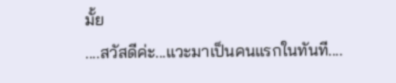มั้ย
....สวัสดีค่ะ...แวะมาเป็นคนแรกในทันที....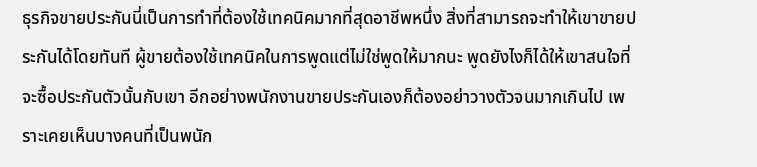ธุรกิจขายประกันนี่เป็นการทำที่ต้องใช้เทคนิคมากที่สุดอาชีพหนึ่ง สิ่งที่สามารถจะทำให้เขาขายประกันได้โดยทันที ผู้ขายต้องใช้เทคนิคในการพูดแต่ไม่ใช่พูดให้มากนะ พูดยังไงก็ได้ให้เขาสนใจที่จะซื้อประกันตัวนั้นกับเขา อีกอย่างพนักงานขายประกันเองก็ต้องอย่าวางตัวจนมากเกินไป เพราะเคยเห็นบางคนที่เป็นพนัก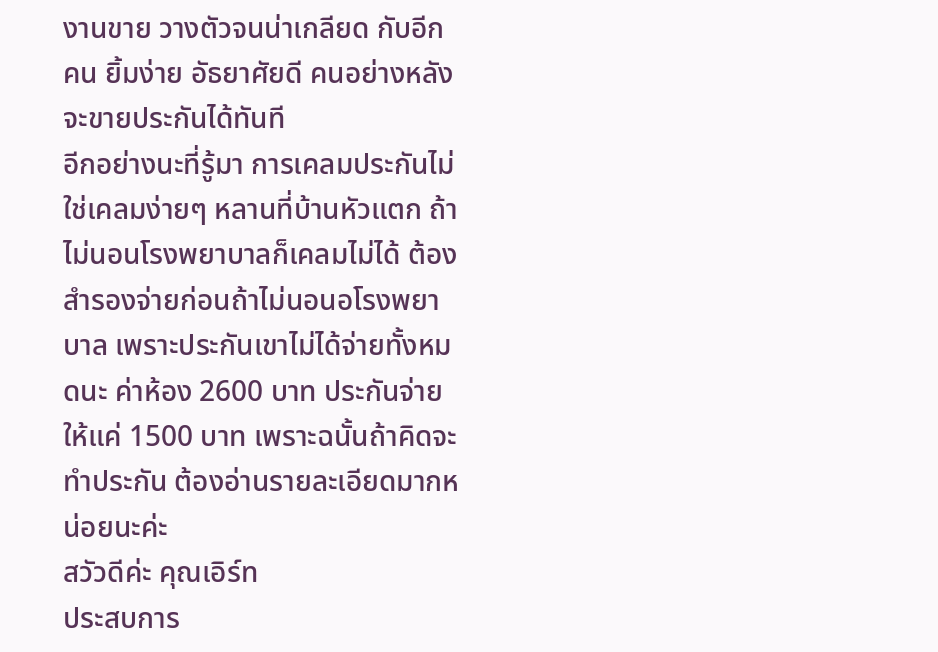งานขาย วางตัวจนน่าเกลียด กับอีกคน ยิ้มง่าย อัธยาศัยดี คนอย่างหลังจะขายประกันได้ทันที
อีกอย่างนะที่รู้มา การเคลมประกันไม่ใช่เคลมง่ายๆ หลานที่บ้านหัวแตก ถ้าไม่นอนโรงพยาบาลก็เคลมไม่ได้ ต้องสำรองจ่ายก่อนถ้าไม่นอนอโรงพยาบาล เพราะประกันเขาไม่ได้จ่ายทั้งหมดนะ ค่าห้อง 2600 บาท ประกันจ่ายให้แค่ 1500 บาท เพราะฉนั้นถ้าคิดจะทำประกัน ต้องอ่านรายละเอียดมากหน่อยนะค่ะ
สวัวดีค่ะ คุณเอิร์ท
ประสบการ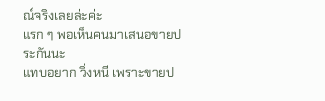ณ์จริงเลยล่ะค่ะ
แรก ๆ พอเห็นคนมาเสนอขายประกันนะ
แทบอยาก วิ่งหนี เพราะขายป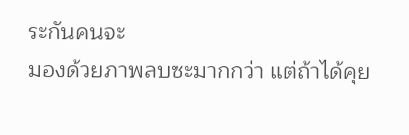ระกันคนจะ
มองด้วยภาพลบซะมากกว่า แต่ถ้าได้คุย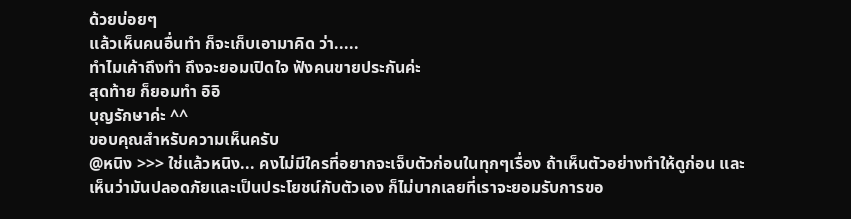ด้วยบ่อยๆ
แล้วเห็นคนอื่นทำ ก็จะเก็บเอามาคิด ว่า.....
ทำไมเค้าถึงทำ ถึงจะยอมเปิดใจ ฟังคนขายประกันค่ะ
สุดท้าย ก็ยอมทำ อิอิ
บุญรักษาค่ะ ^^
ขอบคุณสำหรับความเห็นครับ
@หนิง >>> ใช่แล้วหนิง... คงไม่มีใครที่อยากจะเจ็บตัวก่อนในทุกๆเรื่อง ถ้าเห็นตัวอย่างทำให้ดูก่อน และเห็นว่ามันปลอดภัยและเป็นประโยชน์กับตัวเอง ก็ไม่บากเลยที่เราจะยอมรับการขอ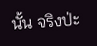นั้น จริงป่ะ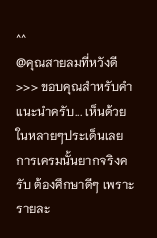^^
@คุณสายลมที่หวังดี >>> ขอบคุณสำหรับคำแนะนำครับ... เห็นด้วยในหลายๆประเด็นเลย การเครมนั้นยากจริงครับ ต้องศึกษาดีๆ เพราะรายละ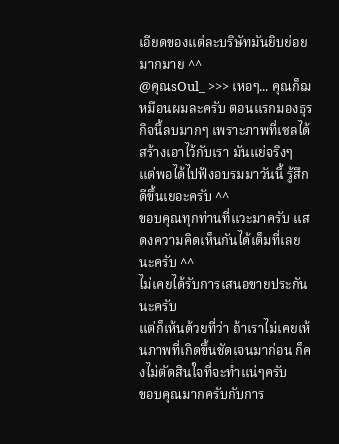เอียดของแต่ละบริษัทมันยิบย่อยมากมาย ^^
@คุณsOul_ >>> เหอๆ... คุณก็ฌหมือนผมละครับ ตอนแรกมองธุรกิจนี้ลบมากๆ เพราะภาพที่เซลได้สร้างเอาไว้กับเรา มันแย่จริงๆ แต่พอได้ไปฟังอบรมมาวันนี้ รู้สึกดีขึ้นเยอะครับ ^^
ขอบคุณทุกท่านที่แวะมาครับ แสดงความคิดเห็นกันได้เต็มที่เลยนะครับ ^^
ไม่เคยได้รับการเสนอขายประกันนะครับ
แต่ก็เห้นด้วยที่ว่า ถ้าเราไม่เคยเห้นภาพที่เกิดขึ้นชัดเจนมาก่อน ก็คงไม่ตัดสินใจที่จะทำแน่ๆครับ
ขอบคุณมากครับกับการ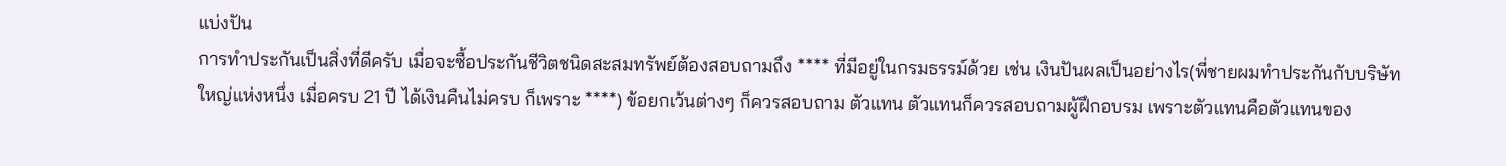แบ่งปัน
การทำประกันเป็นสิ่งที่ดีครับ เมื่อจะซื้อประกันชีวิตชนิดสะสมทรัพย์ต้องสอบถามถึง **** ที่มีอยู่ในกรมธรรม์ด้วย เช่น เงินปันผลเป็นอย่างไร(พี่ชายผมทำประกันกับบริษัทใหญ่แห่งหนึ่ง เมื่อครบ 21 ปี ได้เงินคืนไม่ครบ ก็เพราะ ****) ข้อยกเว้นต่างๆ ก็ควรสอบถาม ตัวแทน ตัวแทนก็ควรสอบถามผู้ฝึกอบรม เพราะตัวแทนคือตัวแทนของ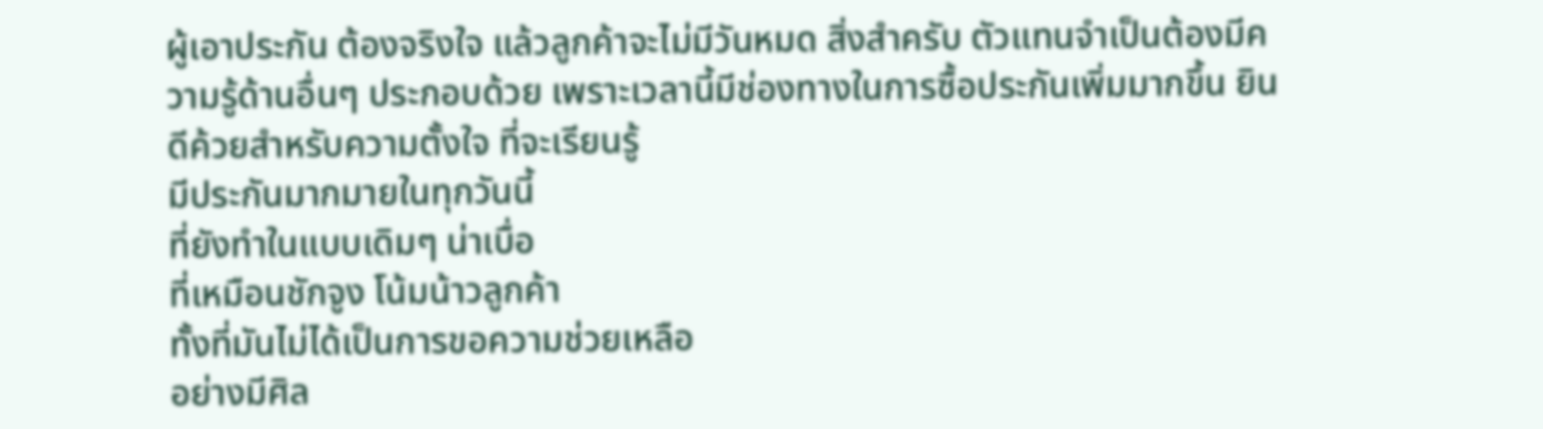ผู้เอาประกัน ต้องจริงใจ แล้วลูกค้าจะไม่มีวันหมด สิ่งสำครับ ตัวแทนจำเป็นต้องมีความรู้ด้านอื่นๆ ประกอบด้วย เพราะเวลานี้มีช่องทางในการซื้อประกันเพิ่มมากขึ้น ยินดีค้วยสำหรับความตั้งใจ ที่จะเรียนรู้
มีประกันมากมายในทุกวันนี้
ที่ยังทำในแบบเดิมๆ น่าเบื่อ
ที่เหมือนชักจูง โน้มน้าวลูกค้า
ทั้งที่มันไม่ได้เป็นการขอความช่วยเหลือ
อย่างมีศิล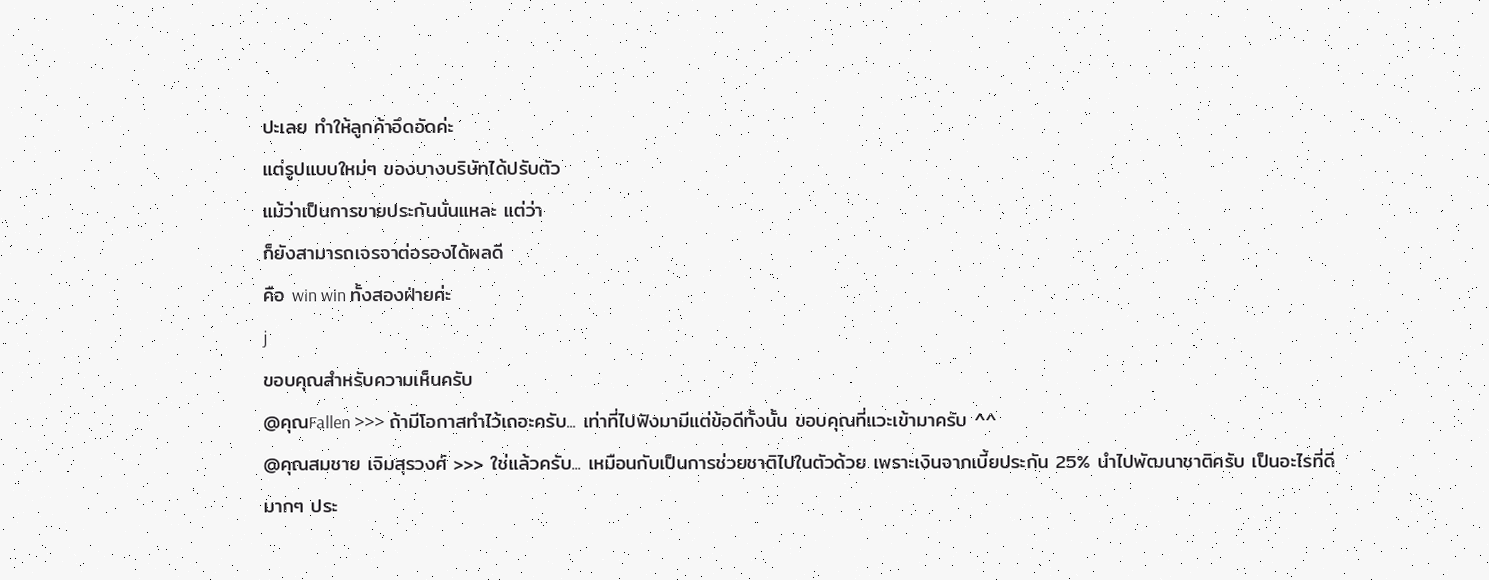ปะเลย ทำให้ลูกค้าอึดอัดค่ะ
แต่รูปแบบใหม่ๆ ของบางบริษัทได้ปรับตัว
แม้ว่าเป็นการขายประกันนั่นแหละ แต่ว่า
ก็ยังสามารถเจรจาต่อรองได้ผลดี
คือ win win ทั้งสองฝ่ายค่ะ
j
ขอบคุณสำหรับความเห็นครับ
@คุณFallen >>> ถ้ามีโอกาสทำไว้เถอะครับ... เท่าที่ไปฟังมามีแต่ข้อดีทั้งนั้น ขอบคุณที่แวะเข้ามาครับ ^^
@คุณสมชาย เจิมสุรวงศ์ >>> ใช่แล้วครับ... เหมือนกับเป็นการช่วยชาติไปในตัวด้วย เพราะเงินจากเบี้ยประกัน 25% นำไปพัฒนาชาติครับ เป็นอะไรที่ดีมากๆ ประ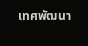เทศพัฒนา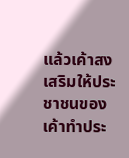แล้วเค้าสงเสริมให้ประชาชนของเค้าทำประ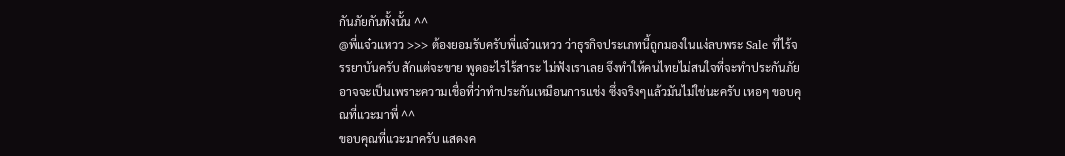กันภัยกันทั้งนั้น ^^
@พี่แจ๋วแหวว >>> ต้องยอมรับครับพี่แจ๋วแหวว ว่าธุรกิจประเภทนี้ถูกมองในแง่ลบพระ Sale ที่ไร้จรรยาบันครับ สักแต่จะขาย พูดอะไรไร้สาระ ไม่ฟังเราเลย จึงทำให้คนไทยไม่สนใจที่จะทำประกันภัย อาจจะเป็นเพราะความเชื่อที่ว่าทำประกันเหมือนการแช่ง ซึ่งจริงๆแล้วมันไม่ใช่นะครับ เหอๆ ขอบคุณที่แวะมาพี่ ^^
ขอบคุณที่แวะมาครับ แสดงค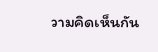วามคิดเห็นกัน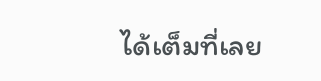ได้เต็มที่เลย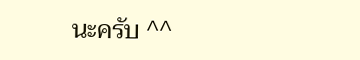นะครับ ^^